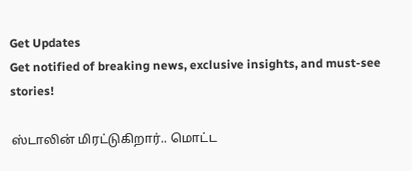Get Updates
Get notified of breaking news, exclusive insights, and must-see stories!

ஸ்டாலின் மிரட்டுகிறார்.. மொட்ட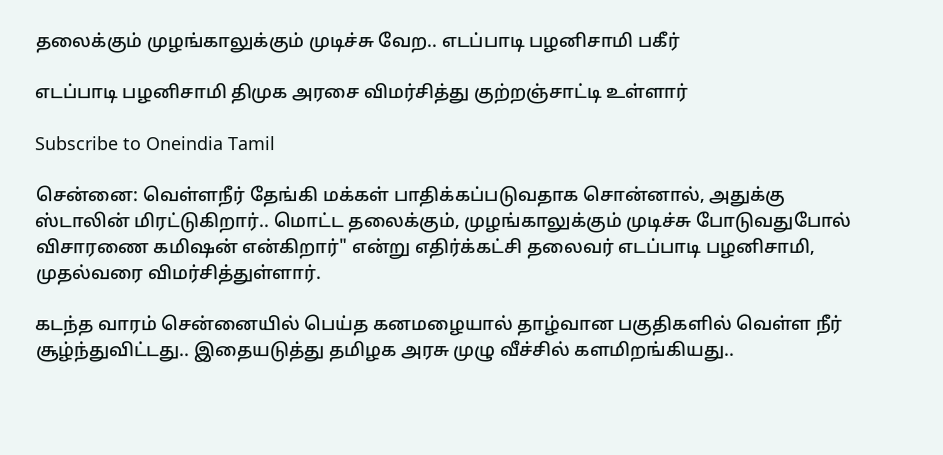தலைக்கும் முழங்காலுக்கும் முடிச்சு வேற.. எடப்பாடி பழனிசாமி பகீர்

எடப்பாடி பழனிசாமி திமுக அரசை விமர்சித்து குற்றஞ்சாட்டி உள்ளார்

Subscribe to Oneindia Tamil

சென்னை: வெள்ளநீர் தேங்கி மக்கள் பாதிக்கப்படுவதாக சொன்னால், அதுக்கு ஸ்டாலின் மிரட்டுகிறார்.. மொட்ட தலைக்கும், முழங்காலுக்கும் முடிச்சு போடுவதுபோல் விசாரணை கமிஷன் என்கிறார்" என்று எதிர்க்கட்சி தலைவர் எடப்பாடி பழனிசாமி, முதல்வரை விமர்சித்துள்ளார்.

கடந்த வாரம் சென்னையில் பெய்த கனமழையால் தாழ்வான பகுதிகளில் வெள்ள நீர் சூழ்ந்துவிட்டது.. இதையடுத்து தமிழக அரசு முழு வீச்சில் களமிறங்கியது..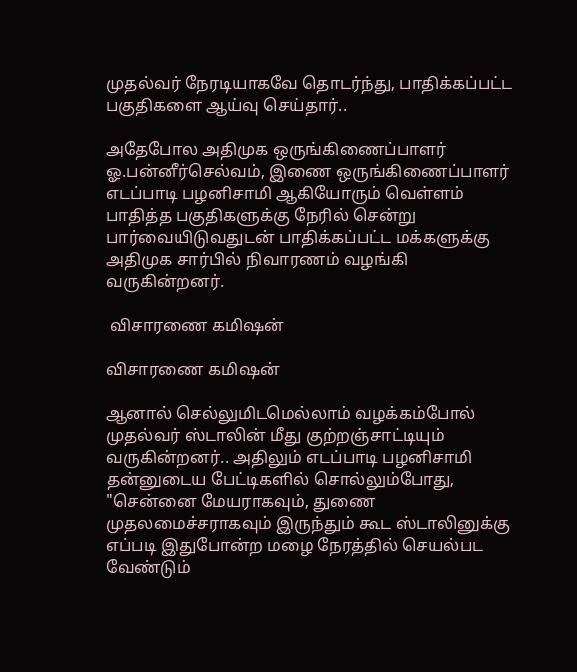முதல்வர் நேரடியாகவே தொடர்ந்து, பாதிக்கப்பட்ட பகுதிகளை ஆய்வு செய்தார்..

அதேபோல அதிமுக ஒருங்கிணைப்பாளர் ஓ.பன்னீர்செல்வம், இணை ஒருங்கிணைப்பாளர் எடப்பாடி பழனிசாமி ஆகியோரும் வெள்ளம் பாதித்த பகுதிகளுக்கு நேரில் சென்று பார்வையிடுவதுடன் பாதிக்கப்பட்ட மக்களுக்கு அதிமுக சார்பில் நிவாரணம் வழங்கி வருகின்றனர்.

 விசாரணை கமிஷன்

விசாரணை கமிஷன்

ஆனால் செல்லுமிடமெல்லாம் வழக்கம்போல் முதல்வர் ஸ்டாலின் மீது குற்றஞ்சாட்டியும் வருகின்றனர்.. அதிலும் எடப்பாடி பழனிசாமி தன்னுடைய பேட்டிகளில் சொல்லும்போது, "சென்னை மேயராகவும், துணை முதலமைச்சராகவும் இருந்தும் கூட ஸ்டாலினுக்கு எப்படி இதுபோன்ற மழை நேரத்தில் செயல்பட வேண்டும்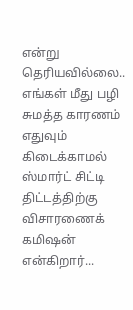என்று தெரியவில்லை.. எங்கள் மீது பழி சுமத்த காரணம் எதுவும் கிடைக்காமல் ஸ்மார்ட் சிட்டி திட்டத்திற்கு விசாரணைக் கமிஷன் என்கிறார்...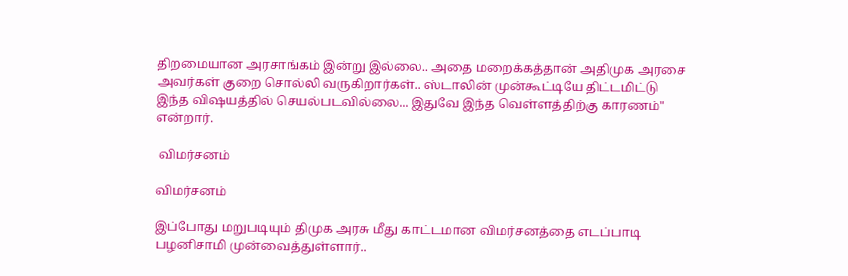திறமையான அரசாங்கம் இன்று இல்லை.. அதை மறைக்கத்தான் அதிமுக அரசை அவர்கள் குறை சொல்லி வருகிறார்கள்.. ஸ்டாலின் முன்கூட்டியே திட்டமிட்டு இந்த விஷயத்தில் செயல்படவில்லை... இதுவே இந்த வெள்ளத்திற்கு காரணம்" என்றார்.

 விமர்சனம்

விமர்சனம்

இப்போது மறுபடியும் திமுக அரசு மீது காட்டமான விமர்சனத்தை எடப்பாடி பழனிசாமி முன்வைத்துள்ளார்..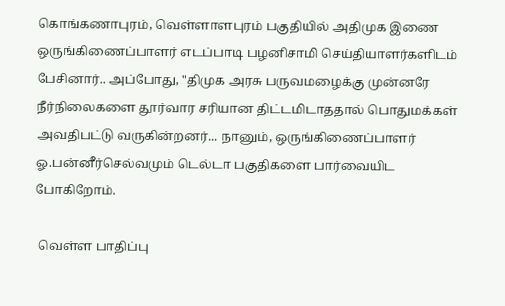கொங்கணாபுரம், வெள்ளாளபுரம் பகுதியில் அதிமுக இணை ஒருங்கிணைப்பாளர் எடப்பாடி பழனிசாமி செய்தியாளர்களிடம் பேசினார்.. அப்போது, "திமுக அரசு பருவமழைக்கு முன்னரே நீர்நிலைகளை தூர்வார சரியான திட்டமிடாததால் பொதுமக்கள் அவதிபட்டு வருகின்றனர்... நானும், ஒருங்கிணைப்பாளர் ஓ.பன்னீர்செல்வமும் டெல்டா பகுதிகளை பார்வையிட போகிறோம்.

 வெள்ள பாதிப்பு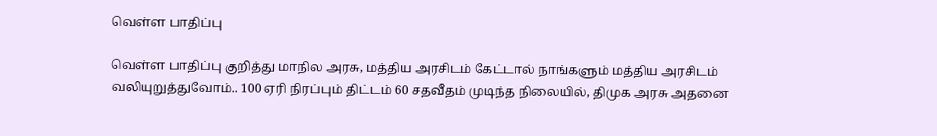வெள்ள பாதிப்பு

வெள்ள பாதிப்பு குறித்து மாநில அரசு, மத்திய அரசிடம் கேட்டால் நாங்களும் மத்திய அரசிடம் வலியுறுத்துவோம்.. 100 ஏரி நிரப்பும் திட்டம் 60 சதவீதம் முடிந்த நிலையில், திமுக அரசு அதனை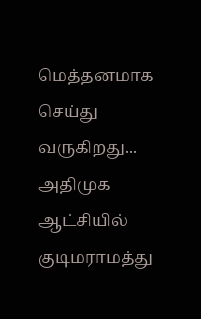மெத்தனமாக செய்து வருகிறது... அதிமுக ஆட்சியில் குடிமராமத்து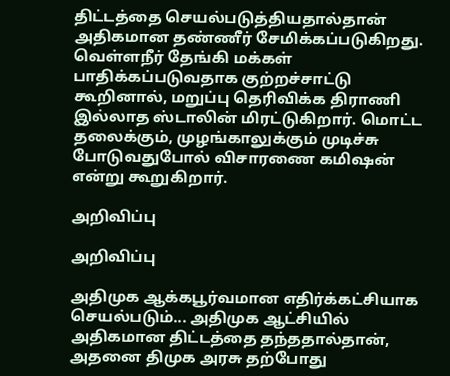திட்டத்தை செயல்படுத்தியதால்தான் அதிகமான தண்ணீர் சேமிக்கப்படுகிறது. வெள்ளநீர் தேங்கி மக்கள் பாதிக்கப்படுவதாக குற்றச்சாட்டு கூறினால், மறுப்பு தெரிவிக்க திராணி இல்லாத ஸ்டாலின் மிரட்டுகிறார். மொட்ட தலைக்கும், முழங்காலுக்கும் முடிச்சு போடுவதுபோல் விசாரணை கமிஷன் என்று கூறுகிறார்.

அறிவிப்பு

அறிவிப்பு

அதிமுக ஆக்கபூர்வமான எதிர்க்கட்சியாக செயல்படும்... அதிமுக ஆட்சியில் அதிகமான திட்டத்தை தந்ததால்தான், அதனை திமுக அரசு தற்போது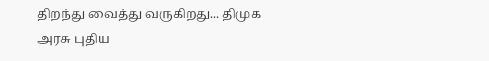திறந்து வைத்து வருகிறது... திமுக அரசு புதிய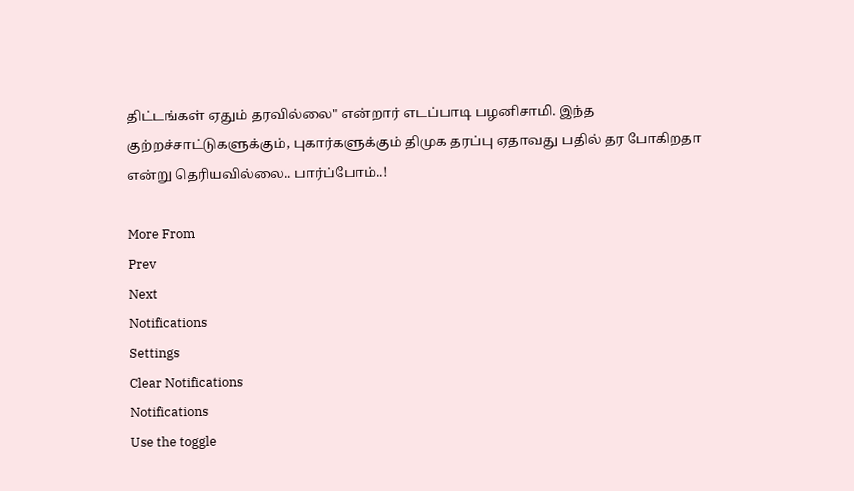திட்டங்கள் ஏதும் தரவில்லை" என்றார் எடப்பாடி பழனிசாமி. இந்த குற்றச்சாட்டுகளுக்கும், புகார்களுக்கும் திமுக தரப்பு ஏதாவது பதில் தர போகிறதா என்று தெரியவில்லை.. பார்ப்போம்..!

More From
Prev
Next
Notifications
Settings
Clear Notifications
Notifications
Use the toggle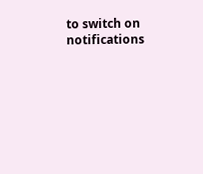to switch on notifications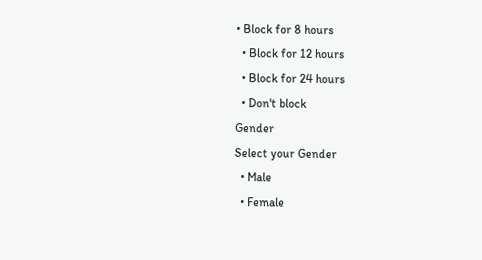• Block for 8 hours
  • Block for 12 hours
  • Block for 24 hours
  • Don't block
Gender
Select your Gender
  • Male
  • Female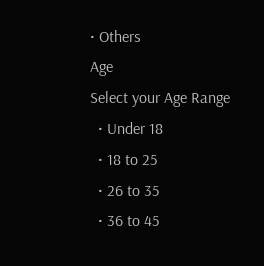• Others
Age
Select your Age Range
  • Under 18
  • 18 to 25
  • 26 to 35
  • 36 to 45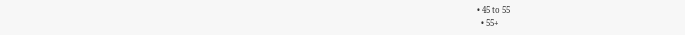• 45 to 55
  • 55+